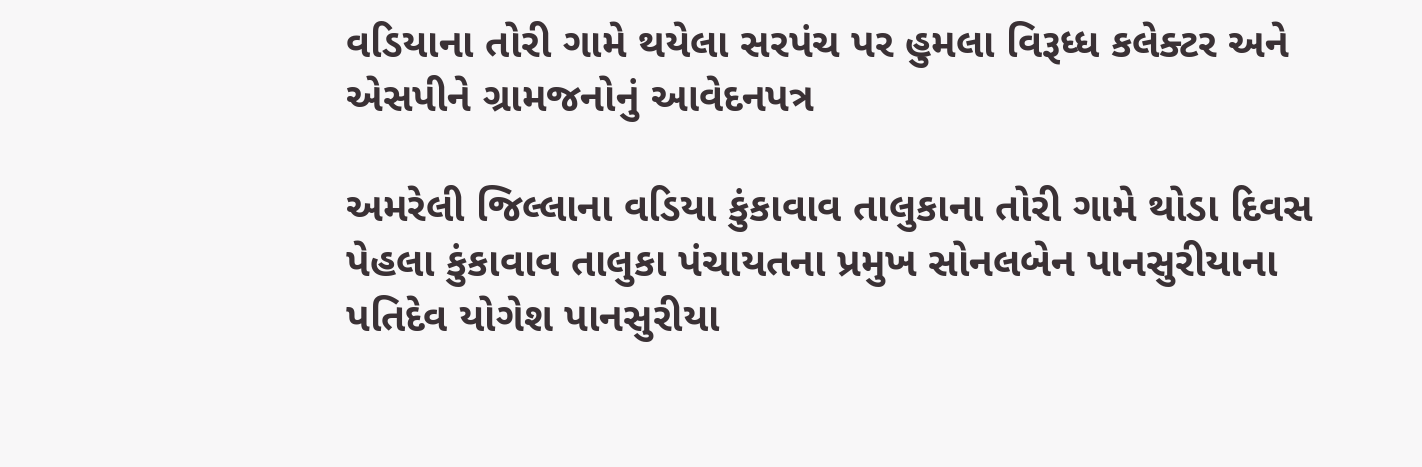વડિયાના તોરી ગામે થયેલા સરપંચ પર હુમલા વિરૂધ્ધ કલેક્ટર અને એસપીને ગ્રામજનોનું આવેદનપત્ર

અમરેલી જિલ્લાના વડિયા કુંકાવાવ તાલુકાના તોરી ગામે થોડા દિવસ પેહલા કુંકાવાવ તાલુકા પંચાયતના પ્રમુખ સોનલબેન પાનસુરીયાના પતિદેવ યોગેશ પાનસુરીયા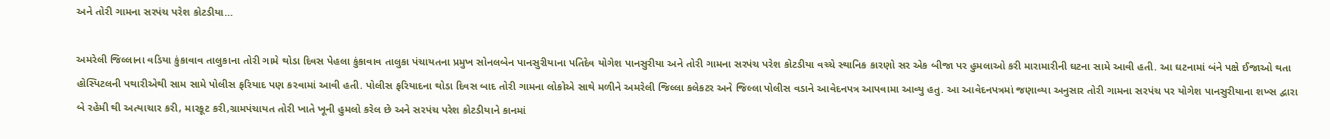અને તોરી ગામના સરપંચ પરેશ કોટડીયા…

અમરેલી જિલ્લાના વડિયા કુંકાવાવ તાલુકાના તોરી ગામે થોડા દિવસ પેહલા કુંકાવાવ તાલુકા પંચાયતના પ્રમુખ સોનલબેન પાનસુરીયાના પતિદેવ યોગેશ પાનસુરીયા અને તોરી ગામના સરપંચ પરેશ કોટડીયા વચ્ચે સ્થાનિક કારણો સર એક બીજા પર હુમલાઓ કરી મારામારીની ઘટના સામે આવી હતી. આ ઘટનામાં બંને પક્ષે ઈજાઓ થતા હોસ્પિટલની પથારીએથી સામ સામે પોલીસ ફરિયાદ પણ કરવામાં આવી હતી. પોલીસ ફરિયાદના થોડા દિવસ બાદ તોરી ગામના લોકોએ સાથે મળીને અમરેલી જિલ્લા કલેકટર અને જિલ્લા પોલીસ વડાને આવેદનપત્ર આપવામા આવ્યુ હતુ. આ આવેદનપત્રમાં જણાવ્યા અનુસાર તોરી ગામના સરપંચ પર યોગેશ પાનસુરીયાના શખ્સ દ્વારા બે રહેમી થી અત્યાચાર કરી, મારકૂટ કરી,ગ્રામપંચાયત તોરી ખાતે ખૂની હુમલો કરેલ છે અને સરપંચ પરેશ કોટડીયાને કાનમાં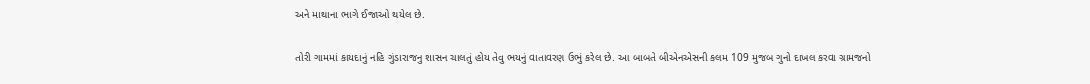અને માથાના ભાગે ઈજાઓ થયેલ છે.

તોરી ગામમાં કાયદાનું નહિ ગુંડારાજનુ શાસન ચાલતું હોય તેવુ ભયનું વાતાવરણ ઉભું કરેલ છે. આ બાબતે બીએનએસની કલમ 109 મુજબ ગુનો દાખલ કરવા ગ્રામજનો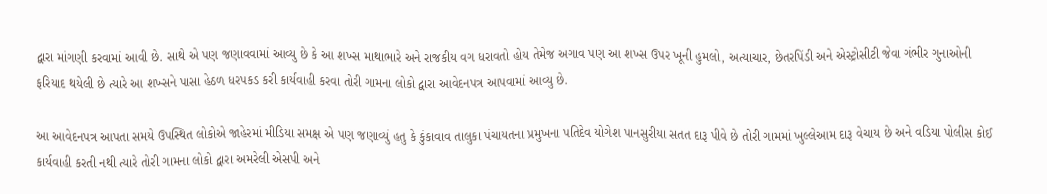દ્વારા માંગણી કરવામાં આવી છે. સાથે એ પણ જણાવવામાં આવ્યુ છે કે આ શખ્સ માથાભારે અને રાજકીય વગ ધરાવતો હોય તેમેજ અગાવ પણ આ શખ્સ ઉપર ખૂની હુમલો, અત્યાચાર, છેતરપિંડી અને એસ્ટ્રોસીટી જેવા ગંભીર ગુનાઓની ફરિયાદ થયેલી છે ત્યારે આ શખ્સને પાસા હેઠળ ધરપકડ કરી કાર્યવાહી કરવા તોરી ગામના લોકો દ્વારા આવેદનપત્ર આપવામાં આવ્યુ છે.

આ આવેદનપત્ર આપતા સમયે ઉપસ્થિત લોકોએ જાહેરમાં મીડિયા સમક્ષ એ પણ જણાવ્યું હતુ કે કુંકાવાવ તાલુકા પંચાયતના પ્રમુખના પતિદેવ યોગેશ પાનસુરીયા સતત દારૂ પીવે છે તોરી ગામમાં ખુલ્લેઆમ દારૂ વેચાય છે અને વડિયા પોલીસ કોઈ કાર્યવાહી કરતી નથી ત્યારે તોરી ગામના લોકો દ્વારા અમરેલી એસપી અને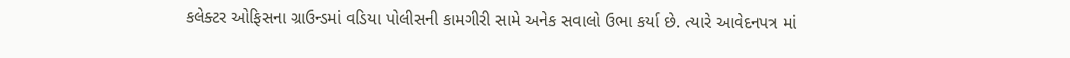કલેક્ટર ઓફિસના ગ્રાઉન્ડમાં વડિયા પોલીસની કામગીરી સામે અનેક સવાલો ઉભા કર્યા છે. ત્યારે આવેદનપત્ર માં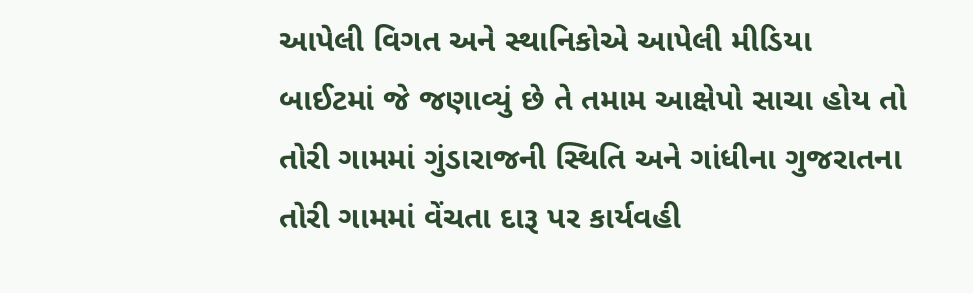આપેલી વિગત અને સ્થાનિકોએ આપેલી મીડિયા બાઈટમાં જે જણાવ્યું છે તે તમામ આક્ષેપો સાચા હોય તો તોરી ગામમાં ગુંડારાજની સ્થિતિ અને ગાંધીના ગુજરાતના તોરી ગામમાં વેંચતા દારૂ પર કાર્યવહી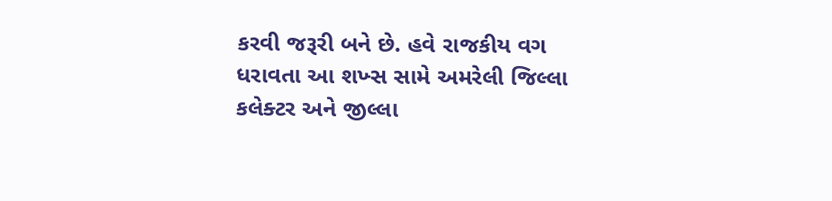કરવી જરૂરી બને છે. હવે રાજકીય વગ ધરાવતા આ શખ્સ સામે અમરેલી જિલ્લા કલેક્ટર અને જીલ્લા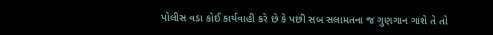પોલીસ વડા કોઈ કાર્યવાહી કરે છે કે પછી સબ સલામતના જ ગુણગાન ગાશે તે તો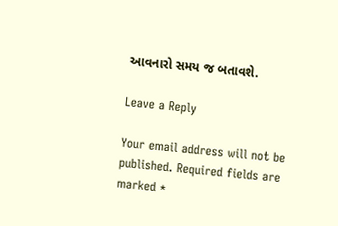આવનારો સમય જ બતાવશે.

Leave a Reply

Your email address will not be published. Required fields are marked *